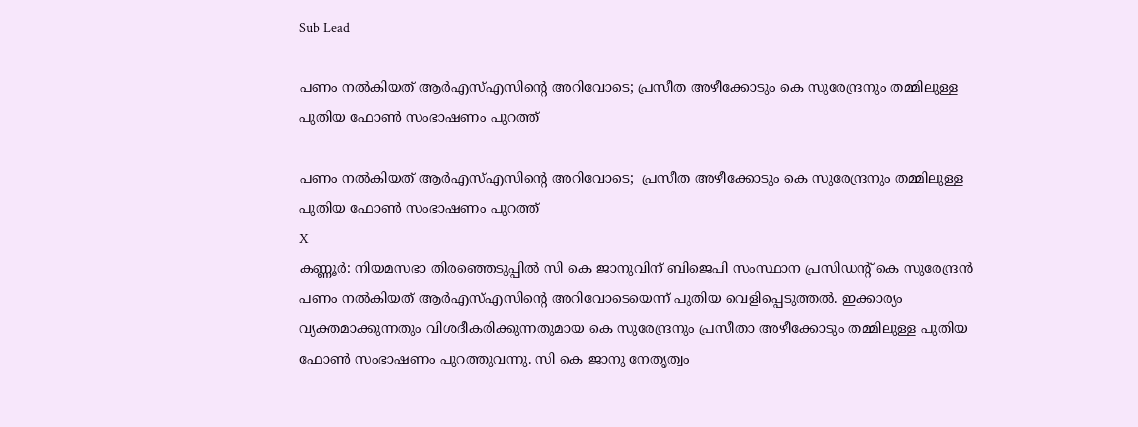Sub Lead

പണം നല്‍കിയത് ആര്‍എസ്എസിന്റെ അറിവോടെ; പ്രസീത അഴീക്കോടും കെ സുരേന്ദ്രനും തമ്മിലുള്ള പുതിയ ഫോണ്‍ സംഭാഷണം പുറത്ത്

പണം നല്‍കിയത് ആര്‍എസ്എസിന്റെ അറിവോടെ;  പ്രസീത അഴീക്കോടും കെ സുരേന്ദ്രനും തമ്മിലുള്ള പുതിയ ഫോണ്‍ സംഭാഷണം പുറത്ത്
X
കണ്ണൂര്‍: നിയമസഭാ തിരഞ്ഞെടുപ്പില്‍ സി കെ ജാനുവിന് ബിജെപി സംസ്ഥാന പ്രസിഡന്റ് കെ സുരേന്ദ്രന്‍ പണം നല്‍കിയത് ആര്‍എസ്എസിന്റെ അറിവോടെയെന്ന് പുതിയ വെളിപ്പെടുത്തല്‍. ഇക്കാര്യം വ്യക്തമാക്കുന്നതും വിശദീകരിക്കുന്നതുമായ കെ സുരേന്ദ്രനും പ്രസീതാ അഴീക്കോടും തമ്മിലുള്ള പുതിയ ഫോണ്‍ സംഭാഷണം പുറത്തുവന്നു. സി കെ ജാനു നേതൃത്വം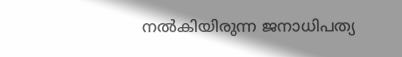നല്‍കിയിരുന്ന ജനാധിപത്യ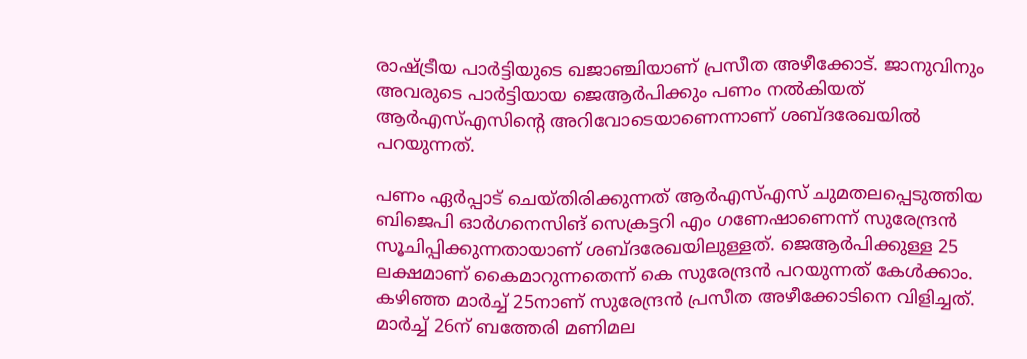രാഷ്ട്രീയ പാര്‍ട്ടിയുടെ ഖജാഞ്ചിയാണ് പ്രസീത അഴീക്കോട്. ജാനുവിനും അവരുടെ പാര്‍ട്ടിയായ ജെആര്‍പിക്കും പണം നല്‍കിയത് ആര്‍എസ്എസിന്റെ അറിവോടെയാണെന്നാണ് ശബ്ദരേഖയില്‍ പറയുന്നത്.

പണം ഏര്‍പ്പാട് ചെയ്തിരിക്കുന്നത് ആര്‍എസ്എസ് ചുമതലപ്പെടുത്തിയ ബിജെപി ഓര്‍ഗനെസിങ് സെക്രട്ടറി എം ഗണേഷാണെന്ന് സുരേന്ദ്രന്‍ സൂചിപ്പിക്കുന്നതായാണ് ശബ്ദരേഖയിലുള്ളത്. ജെആര്‍പിക്കുള്ള 25 ലക്ഷമാണ് കൈമാറുന്നതെന്ന് കെ സുരേന്ദ്രന്‍ പറയുന്നത് കേള്‍ക്കാം. കഴിഞ്ഞ മാര്‍ച്ച് 25നാണ് സുരേന്ദ്രന്‍ പ്രസീത അഴീക്കോടിനെ വിളിച്ചത്. മാര്‍ച്ച് 26ന് ബത്തേരി മണിമല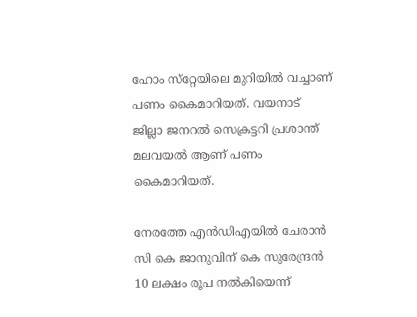ഹോം സ്‌റ്റേയിലെ മുറിയില്‍ വച്ചാണ് പണം കൈമാറിയത്. വയനാട് ജില്ലാ ജനറല്‍ സെക്രട്ടറി പ്രശാന്ത് മലവയല്‍ ആണ് പണം കൈമാറിയത്.

നേരത്തേ എന്‍ഡിഎയില്‍ ചേരാന്‍ സി കെ ജാനുവിന് കെ സുരേന്ദ്രന്‍ 10 ലക്ഷം രൂപ നല്‍കിയെന്ന്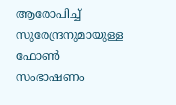ആരോപിച്ച് സുരേന്ദ്രനുമായുള്ള ഫോണ്‍ സംഭാഷണം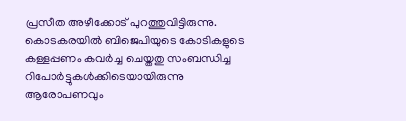പ്രസീത അഴീക്കോട് പുറത്തുവിട്ടിരുന്നു. കൊടകരയില്‍ ബിജെപിയുടെ കോടികളുടെ കള്ളപ്പണം കവര്‍ച്ച ചെയ്തതു സംബന്ധിച്ച റിപോര്‍ട്ടുകള്‍ക്കിടെയായിരുന്നു ആരോപണവും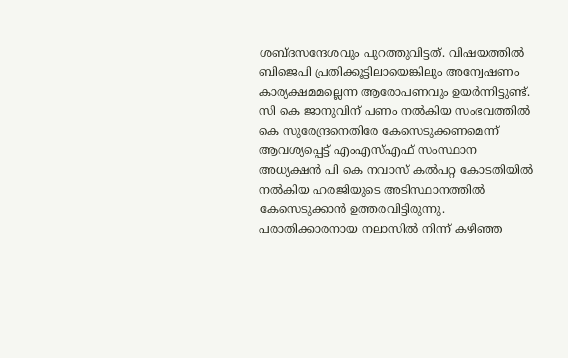ശബ്ദസന്ദേശവും പുറത്തുവിട്ടത്. വിഷയത്തില്‍ ബിജെപി പ്രതിക്കൂട്ടിലായെങ്കിലും അന്വേഷണം കാര്യക്ഷമമല്ലെന്ന ആരോപണവും ഉയര്‍ന്നിട്ടുണ്ട്. സി കെ ജാനുവിന് പണം നല്‍കിയ സംഭവത്തില്‍ കെ സുരേന്ദ്രനെതിരേ കേസെടുക്കണമെന്ന് ആവശ്യപ്പെട്ട് എംഎസ്എഫ് സംസ്ഥാന അധ്യക്ഷന്‍ പി കെ നവാസ് കല്‍പറ്റ കോടതിയില്‍ നല്‍കിയ ഹരജിയുടെ അടിസ്ഥാനത്തില്‍ കേസെടുക്കാന്‍ ഉത്തരവിട്ടിരുന്നു. പരാതിക്കാരനായ നലാസില്‍ നിന്ന് കഴിഞ്ഞ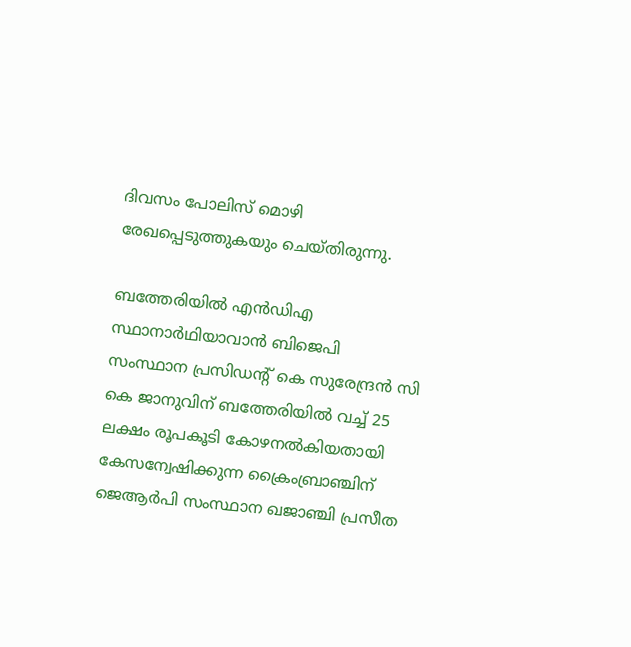ദിവസം പോലിസ് മൊഴി രേഖപ്പെടുത്തുകയും ചെയ്തിരുന്നു.

ബത്തേരിയില്‍ എന്‍ഡിഎ സ്ഥാനാര്‍ഥിയാവാന്‍ ബിജെപി സംസ്ഥാന പ്രസിഡന്റ് കെ സുരേന്ദ്രന്‍ സി കെ ജാനുവിന് ബത്തേരിയില്‍ വച്ച് 25 ലക്ഷം രൂപകൂടി കോഴനല്‍കിയതായി കേസന്വേഷിക്കുന്ന ക്രൈംബ്രാഞ്ചിന് ജെആര്‍പി സംസ്ഥാന ഖജാഞ്ചി പ്രസീത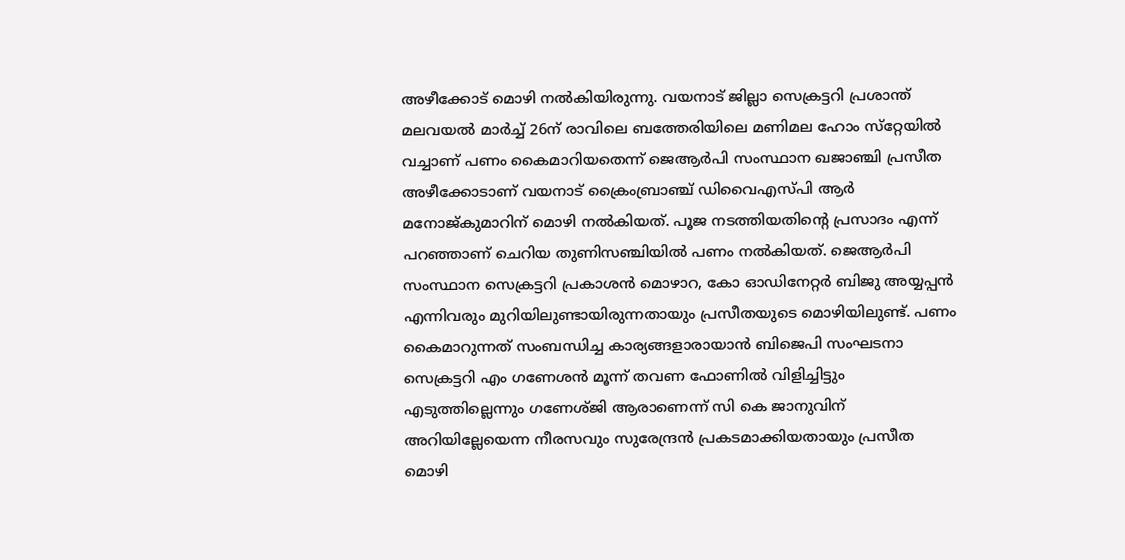അഴീക്കോട് മൊഴി നല്‍കിയിരുന്നു. വയനാട് ജില്ലാ സെക്രട്ടറി പ്രശാന്ത് മലവയല്‍ മാര്‍ച്ച് 26ന് രാവിലെ ബത്തേരിയിലെ മണിമല ഹോം സ്‌റ്റേയില്‍ വച്ചാണ് പണം കൈമാറിയതെന്ന് ജെആര്‍പി സംസ്ഥാന ഖജാഞ്ചി പ്രസീത അഴീക്കോടാണ് വയനാട് ക്രൈംബ്രാഞ്ച് ഡിവൈഎസ്പി ആര്‍ മനോജ്കുമാറിന് മൊഴി നല്‍കിയത്. പൂജ നടത്തിയതിന്റെ പ്രസാദം എന്ന് പറഞ്ഞാണ് ചെറിയ തുണിസഞ്ചിയില്‍ പണം നല്‍കിയത്. ജെആര്‍പി സംസ്ഥാന സെക്രട്ടറി പ്രകാശന്‍ മൊഴാറ, കോ ഓഡിനേറ്റര്‍ ബിജു അയ്യപ്പന്‍ എന്നിവരും മുറിയിലുണ്ടായിരുന്നതായും പ്രസീതയുടെ മൊഴിയിലുണ്ട്. പണം കൈമാറുന്നത് സംബന്ധിച്ച കാര്യങ്ങളാരായാന്‍ ബിജെപി സംഘടനാ സെക്രട്ടറി എം ഗണേശന്‍ മൂന്ന് തവണ ഫോണില്‍ വിളിച്ചിട്ടും എടുത്തില്ലെന്നും ഗണേശ്ജി ആരാണെന്ന് സി കെ ജാനുവിന് അറിയില്ലേയെന്ന നീരസവും സുരേന്ദ്രന്‍ പ്രകടമാക്കിയതായും പ്രസീത മൊഴി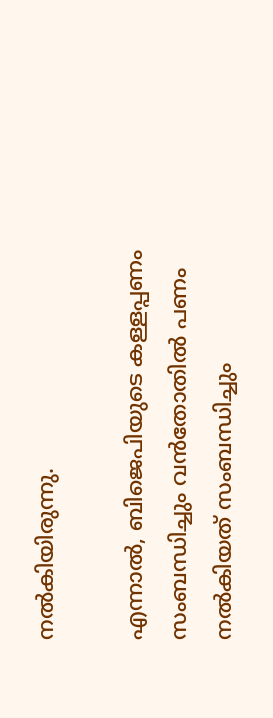നല്‍കിയിരുന്നു.

എന്നാല്‍, ബിജെപിയുടെ കള്ളപ്പണം സംബന്ധിച്ചും വന്‍തോതില്‍ പണം നല്‍കിയത് സംബന്ധിച്ചും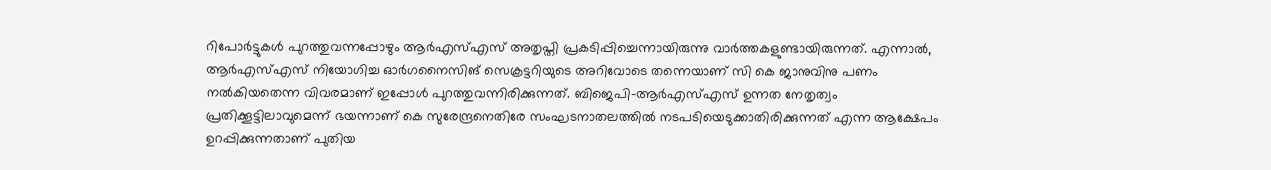റിപോര്‍ട്ടുകള്‍ പുറത്തുവന്നപ്പോഴും ആര്‍എസ്എസ് അതൃപ്തി പ്രകടിപ്പിച്ചെന്നായിരുന്നു വാര്‍ത്തകളുണ്ടായിരുന്നത്. എന്നാല്‍, ആര്‍എസ്എസ് നിയോഗിച്ച ഓര്‍ഗനൈസിങ് സെക്രട്ടറിയുടെ അറിവോടെ തന്നെയാണ് സി കെ ജാനുവിനു പണം നല്‍കിയതെന്ന വിവരമാണ് ഇപ്പോള്‍ പുറത്തുവന്നിരിക്കുന്നത്. ബിജെപി-ആര്‍എസ്എസ് ഉന്നത നേതൃത്വം പ്രതിക്കൂട്ടിലാവുമെന്ന് ഭയന്നാണ് കെ സുരേന്ദ്രനെതിരേ സംഘടനാതലത്തില്‍ നടപടിയെടുക്കാതിരിക്കുന്നത് എന്ന ആക്ഷേപം ഉറപ്പിക്കുന്നതാണ് പുതിയ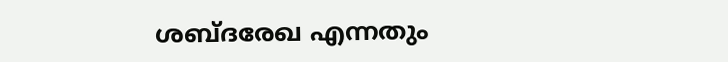ശബ്ദരേഖ എന്നതും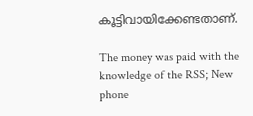കൂട്ടിവായിക്കേണ്ടതാണ്.

The money was paid with the knowledge of the RSS; New phone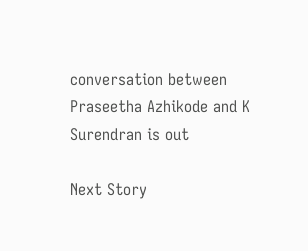conversation between Praseetha Azhikode and K Surendran is out

Next Story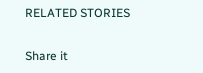RELATED STORIES

Share it